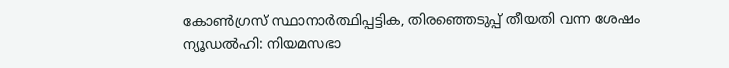കോൺഗ്രസ് സ്ഥാനാർത്ഥിപ്പട്ടിക, തിരഞ്ഞെടുപ്പ് തീയതി വന്ന ശേഷം
ന്യൂഡൽഹി: നിയമസഭാ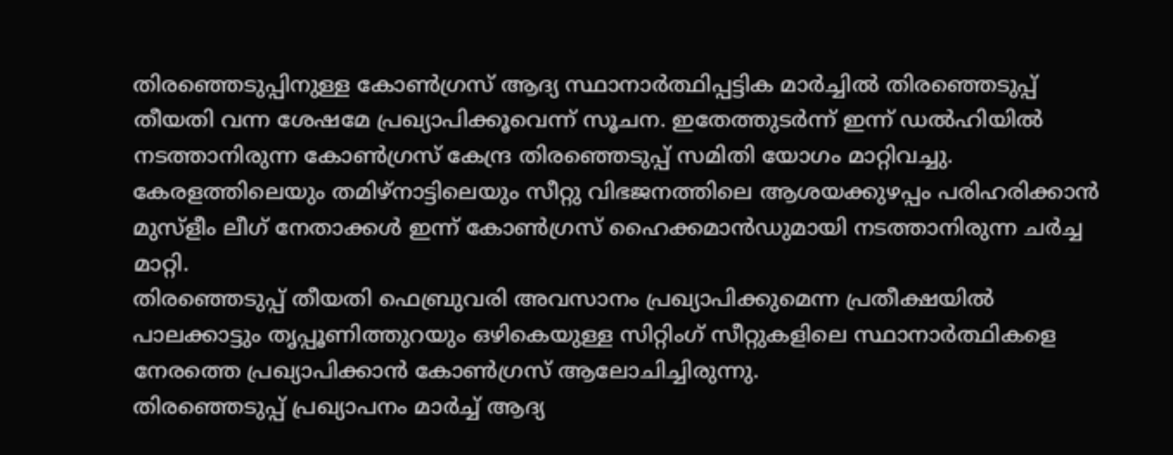തിരഞ്ഞെടുപ്പിനുള്ള കോൺഗ്രസ് ആദ്യ സ്ഥാനാർത്ഥിപ്പട്ടിക മാർച്ചിൽ തിരഞ്ഞെടുപ്പ് തീയതി വന്ന ശേഷമേ പ്രഖ്യാപിക്കൂവെന്ന് സൂചന. ഇതേത്തുടർന്ന് ഇന്ന് ഡൽഹിയിൽ നടത്താനിരുന്ന കോൺഗ്രസ് കേന്ദ്ര തിരഞ്ഞെടുപ്പ് സമിതി യോഗം മാറ്റിവച്ചു. കേരളത്തിലെയും തമിഴ്നാട്ടിലെയും സീറ്റു വിഭജനത്തിലെ ആശയക്കുഴപ്പം പരിഹരിക്കാൻ മുസ്ളീം ലീഗ് നേതാക്കൾ ഇന്ന് കോൺഗ്രസ് ഹൈക്കമാൻഡുമായി നടത്താനിരുന്ന ചർച്ച മാറ്റി.
തിരഞ്ഞെടുപ്പ് തീയതി ഫെബ്രുവരി അവസാനം പ്രഖ്യാപിക്കുമെന്ന പ്രതീക്ഷയിൽ പാലക്കാട്ടും തൃപ്പൂണിത്തുറയും ഒഴികെയുള്ള സിറ്റിംഗ് സീറ്റുകളിലെ സ്ഥാനാർത്ഥികളെ നേരത്തെ പ്രഖ്യാപിക്കാൻ കോൺഗ്രസ് ആലോചിച്ചിരുന്നു.
തിരഞ്ഞെടുപ്പ് പ്രഖ്യാപനം മാർച്ച് ആദ്യ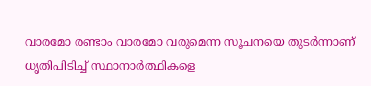വാരമോ രണ്ടാം വാരമോ വരുമെന്ന സൂചനയെ തുടർന്നാണ് ധൃതിപിടിച്ച് സ്ഥാനാർത്ഥികളെ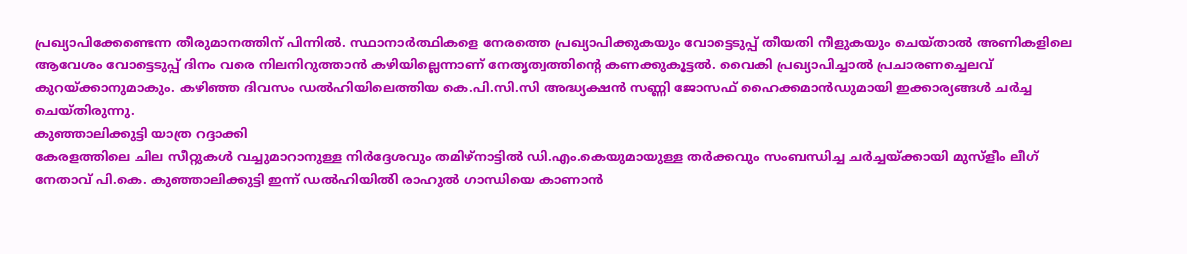പ്രഖ്യാപിക്കേണ്ടെന്ന തീരുമാനത്തിന് പിന്നിൽ. സ്ഥാനാർത്ഥികളെ നേരത്തെ പ്രഖ്യാപിക്കുകയും വോട്ടെടുപ്പ് തീയതി നീളുകയും ചെയ്താൽ അണികളിലെ ആവേശം വോട്ടെടുപ്പ് ദിനം വരെ നിലനിറുത്താൻ കഴിയില്ലെന്നാണ് നേതൃത്വത്തിന്റെ കണക്കുകൂട്ടൽ. വൈകി പ്രഖ്യാപിച്ചാൽ പ്രചാരണച്ചെലവ് കുറയ്ക്കാനുമാകും. കഴിഞ്ഞ ദിവസം ഡൽഹിയിലെത്തിയ കെ.പി.സി.സി അദ്ധ്യക്ഷൻ സണ്ണി ജോസഫ് ഹൈക്കമാൻഡുമായി ഇക്കാര്യങ്ങൾ ചർച്ച ചെയ്തിരുന്നു.
കുഞ്ഞാലിക്കുട്ടി യാത്ര റദ്ദാക്കി
കേരളത്തിലെ ചില സീറ്റുകൾ വച്ചുമാറാനുള്ള നിർദ്ദേശവും തമിഴ്നാട്ടിൽ ഡി.എം.കെയുമായുള്ള തർക്കവും സംബന്ധിച്ച ചർച്ചയ്ക്കായി മുസ്ളീം ലീഗ് നേതാവ് പി.കെ. കുഞ്ഞാലിക്കുട്ടി ഇന്ന് ഡൽഹിയിൽി രാഹുൽ ഗാന്ധിയെ കാണാൻ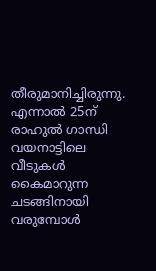തീരുമാനിച്ചിരുന്നു. എന്നാൽ 25ന് രാഹുൽ ഗാന്ധി വയനാട്ടിലെ വീടുകൾ കൈമാറുന്ന ചടങ്ങിനായി വരുമ്പോൾ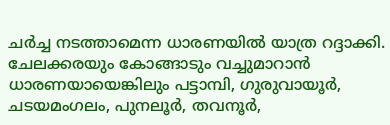ചർച്ച നടത്താമെന്ന ധാരണയിൽ യാത്ര റദ്ദാക്കി. ചേലക്കരയും കോങ്ങാടും വച്ചുമാറാൻ ധാരണയായെങ്കിലും പട്ടാമ്പി, ഗുരുവായൂർ, ചടയമംഗലം, പുനലൂർ, തവനൂർ,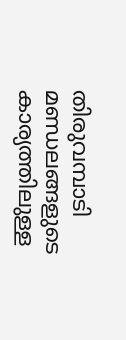തിരുവമ്പാടി മണ്ഡലങ്ങളുടെ കാര്യത്തിലുള്ള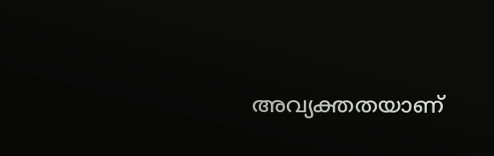അവ്യക്തതയാണ്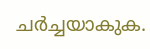ചർച്ചയാകുക.